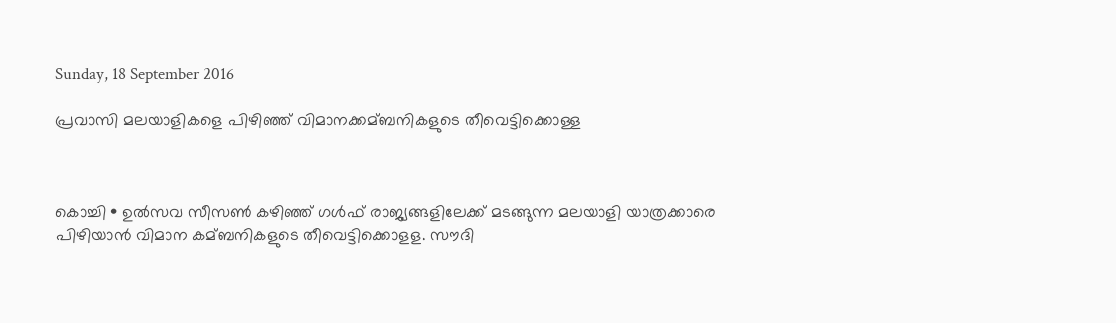Sunday, 18 September 2016

പ്രവാസി മലയാളികളെ പിഴിഞ്ഞ് വിമാനക്കമ്ബനികളുടെ തീവെട്ടിക്കൊള്ള



കൊച്ചി • ഉല്‍സവ സീസണ്‍ കഴിഞ്ഞ് ഗള്‍ഫ് രാജ്യങ്ങളിലേക്ക് മടങ്ങുന്ന മലയാളി യാത്രക്കാരെ പിഴിയാന്‍ വിമാന കമ്ബനികളുടെ തീവെട്ടിക്കൊളള. സൗദി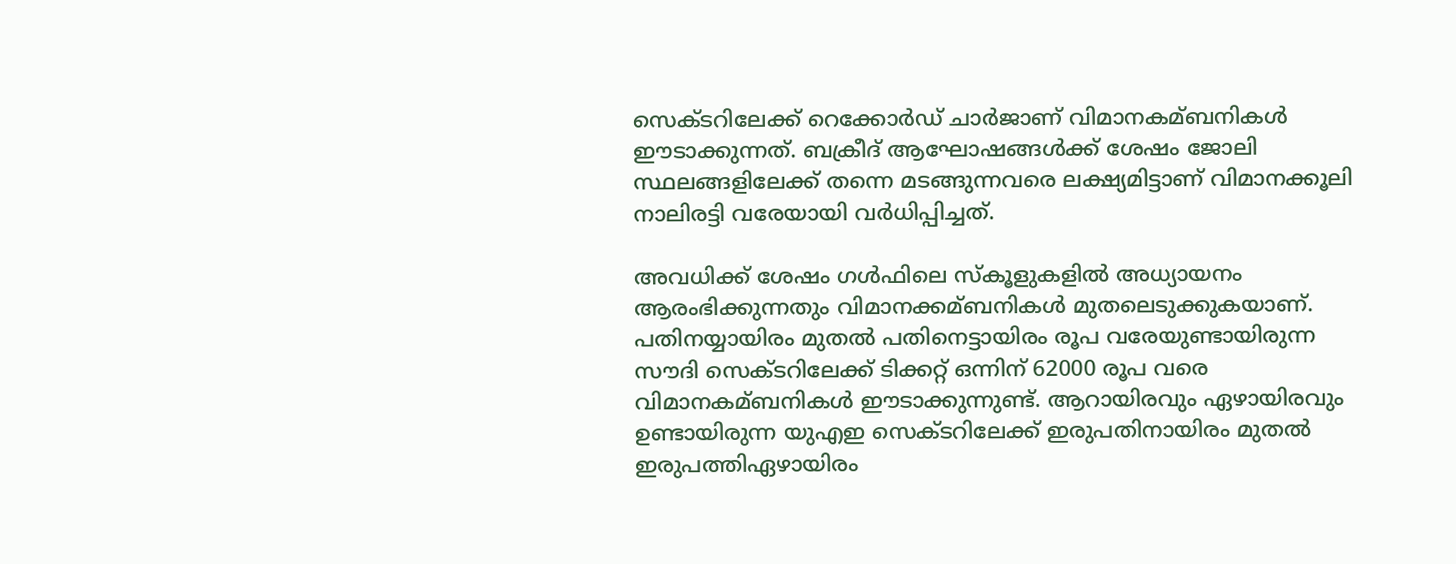സെക്ടറിലേക്ക് റെക്കോര്‍ഡ് ചാര്‍ജാണ് വിമാനകമ്ബനികള്‍ ഈടാക്കുന്നത്. ബക്രീദ് ആഘോഷങ്ങള്‍ക്ക് ശേഷം ജോലി സ്ഥലങ്ങളിലേക്ക് തന്നെ മടങ്ങുന്നവരെ ലക്ഷ്യമിട്ടാണ് വിമാനക്കൂലി നാലിരട്ടി വരേയായി വര്‍ധിപ്പിച്ചത്.

അവധിക്ക് ശേഷം ഗള്‍ഫിലെ സ്കൂളുകളില്‍ അധ്യായനം ആരംഭിക്കുന്നതും വിമാനക്കമ്ബനികള്‍ മുതലെടുക്കുകയാണ്. പതിനയ്യായിരം മുതല്‍ പതിനെട്ടായിരം രൂപ വരേയുണ്ടായിരുന്ന സൗദി സെക്ടറിലേക്ക് ടിക്കറ്റ് ഒന്നിന് 62000 രൂപ വരെ വിമാനകമ്ബനികള്‍ ഈടാക്കുന്നുണ്ട്. ആറായിരവും ഏഴായിരവും ഉണ്ടായിരുന്ന യുഎഇ സെക്ടറിലേക്ക് ഇരുപതിനായിരം മുതല്‍ ഇരുപത്തിഏഴായിരം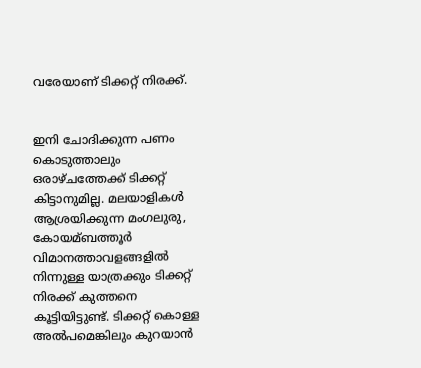വരേയാണ് ടിക്കറ്റ് നിരക്ക്.


ഇനി ചോദിക്കുന്ന പണം കൊടുത്താലും ഒരാഴ്ചത്തേക്ക് ടിക്കറ്റ് കിട്ടാനുമില്ല. മലയാളികള്‍ ആശ്രയിക്കുന്ന മംഗലുരു, കോയമ്ബത്തൂര്‍ വിമാനത്താവളങ്ങളില്‍ നിന്നുള്ള യാത്രക്കും ടിക്കറ്റ് നിരക്ക് കുത്തനെ കൂട്ടിയിട്ടുണ്ട്. ടിക്കറ്റ് കൊള്ള അല്‍പമെങ്കിലും കുറയാന്‍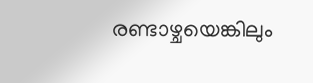രണ്ടാഴ്ചയെങ്കിലും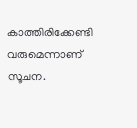കാത്തിരിക്കേണ്ടി വരുമെന്നാണ് സൂചന.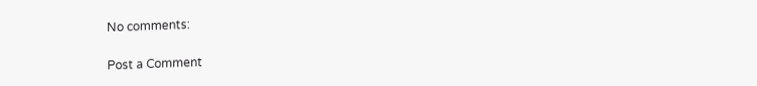No comments:

Post a Comment